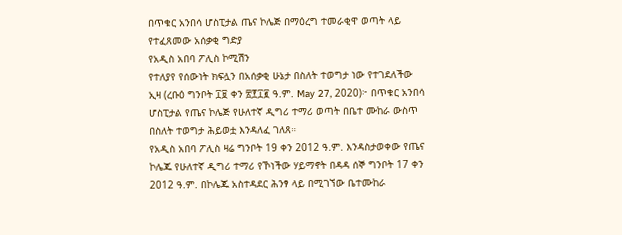በጥቁር አንበሳ ሆስፒታል ጤና ኮሌጅ በማዕረግ ተመራቂዋ ወጣት ላይ የተፈጸመው አሰቃቂ ግድያ
የአዲስ አበባ ፖሊስ ኮሚሽን
የተለያየ የሰውነት ክፍሏን በአሰቃቂ ሁኔታ በስለት ተወግታ ነው የተገደለችው
ኢዛ (ረቡዕ ግንቦት ፲፱ ቀን ፳፻፲፪ ዓ.ም. May 27, 2020)፦ በጥቁር አንበሳ ሆስፒታል የጤና ኮሌጅ የሁለተኛ ዲግሪ ተማሪ ወጣት በቤተ ሙከራ ውስጥ በስለት ተወግታ ሕይወቷ እንዳለፈ ገለጸ።
የአዲስ አበባ ፖሊስ ዛሬ ግንቦት 19 ቀን 2012 ዓ.ም. እንዳስታወቀው የጤና ኮሌጁ የሁለተኛ ዲግሪ ተማሪ የኾነችው ሃይማኖት በዳዳ ሰኞ ግንቦት 17 ቀን 2012 ዓ.ም. በኮሌጁ አስተዳደር ሕንፃ ላይ በሚገኘው ቤተሙከራ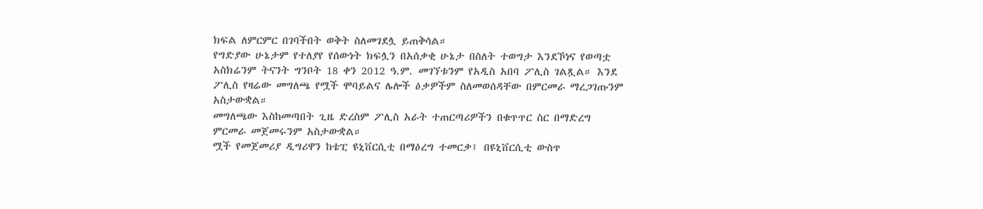ክፍል ለምርምር በገባችበት ወቅት ስለመገደሏ ይጠቅሳል።
የግድያው ሁኔታም የተለያየ የሰውነት ክፍሏን በአሰቃቂ ሁኔታ በስለት ተወግታ እንደኾነና የወጣቷ አስክሬንም ትናንት ግንቦት 18 ቀን 2012 ዓ.ም. መገኘቱንም የአዲስ አበባ ፖሊስ ገልጿል። እንደ ፖሊስ የዛሬው መግለጫ የሟች ሞባይልና ሌሎች ዕቃዎችም ስለመወሰዳቸው በምርመራ ማረጋገጡንም አስታውቋል።
መግለጫው እስከመጣበት ጊዜ ድረስም ፖሊስ አራት ተጠርጣሪዎችን በቁጥጥር ስር በማድረግ ምርመራ መጀመሩንም አስታውቋል።
ሟች የመጀመሪያ ዲግሪዋን ከቴፒ ዩኒቨርሲቲ በማዕረግ ተመርቃ፤ በዩኒቨርሲቲ ውስጥ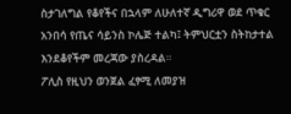ስታገለግል የቆየችና በኋላም ለሁለተኛ ዲግሪዋ ወደ ጥቁር አንበሳ የጤና ሳይንስ ኮሌጅ ተልካ፤ ትምህርቷን ስትከታተል እንደቆየችም መረጃው ያስረዳል።
ፖሊስ የዚህን ወንጀል ፈፃሚ ለመያዝ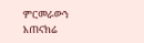ምርመራውን አጠናክሬ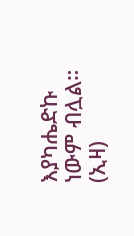እያካሔድኩ ነውም ብሏል። (ኢዛ)